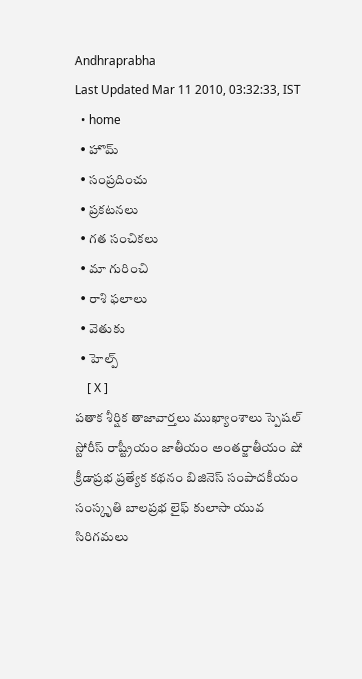Andhraprabha
Last Updated Mar 11 2010, 03:32:33, IST
  • home
  • హొమ్
  • సంప్రదించు
  • ప్రకటనలు
  • గత సంచికలు
  • మా గురించి
  • రాశి ఫలాలు
  • వెతుకు
  • హెల్ప్
    [ X ]
పతాక శీర్షిక తాజావార్తలు ముఖ్యాంశాలు స్పెషల్ స్టోరీస్ రాష్ట్రీయం జాతీయం అంతర్జాతీయం షో క్రీడాప్రభ ప్రత్యేక కథనం బిజినెస్ సంపాదకీయం సంస్కృతి బాలప్రభ లైఫ్ కులాసా యువ సిరిగమలు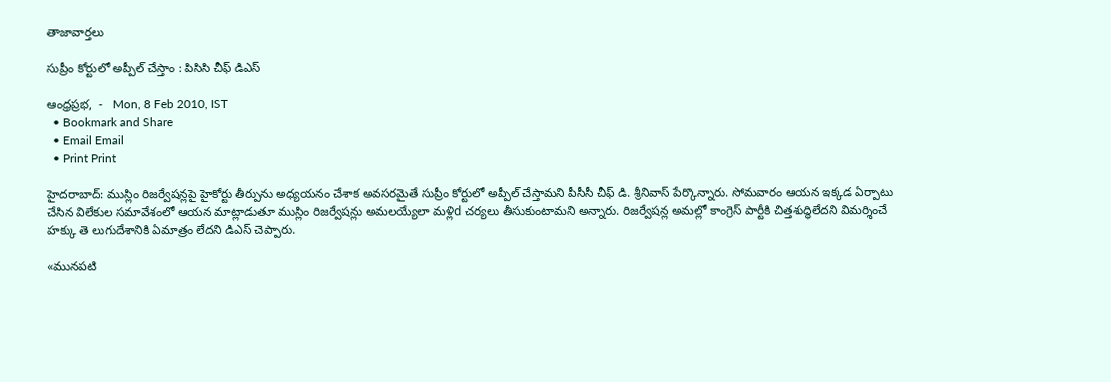తాజావార్తలు

సుప్రీం కోర్టులో అప్పీల్‌ చేస్తాం : పిసిసి చీఫ్‌ డిఎస్‌

ఆంధ్రప్రభ,  -   Mon, 8 Feb 2010, IST
  • Bookmark and Share
  • Email Email
  • Print Print

హైదరాబాద్‌: ముస్లిం రిజర్వేషన్లపై హైకోర్టు తీర్పును అధ్యయనం చేశాక అవసరమైతే సుప్రీం కోర్టులో అప్పీల్‌ చేస్తామని పీసీసీ చీఫ్‌ డి. శ్రీనివాస్‌ పేర్కొన్నారు. సోమవారం ఆయన ఇక్కడ ఏర్పాటు చేసిన విలేకుల సమావేశంలో ఆయన మాట్లాడుతూ ముస్లిం రిజర్వేషన్లు అమలయ్యేలా మళ్లిd చర్యలు తీసుకుంటామని అన్నారు. రిజర్వేషన్ల అమల్లో కాంగ్రెస్‌ పార్టీకి చిత్తశుద్ధిలేదని విమర్శించే హక్కు తె లుగుదేశానికి ఏమాత్రం లేదని డిఎస్‌ చెప్పారు.

«మునపటి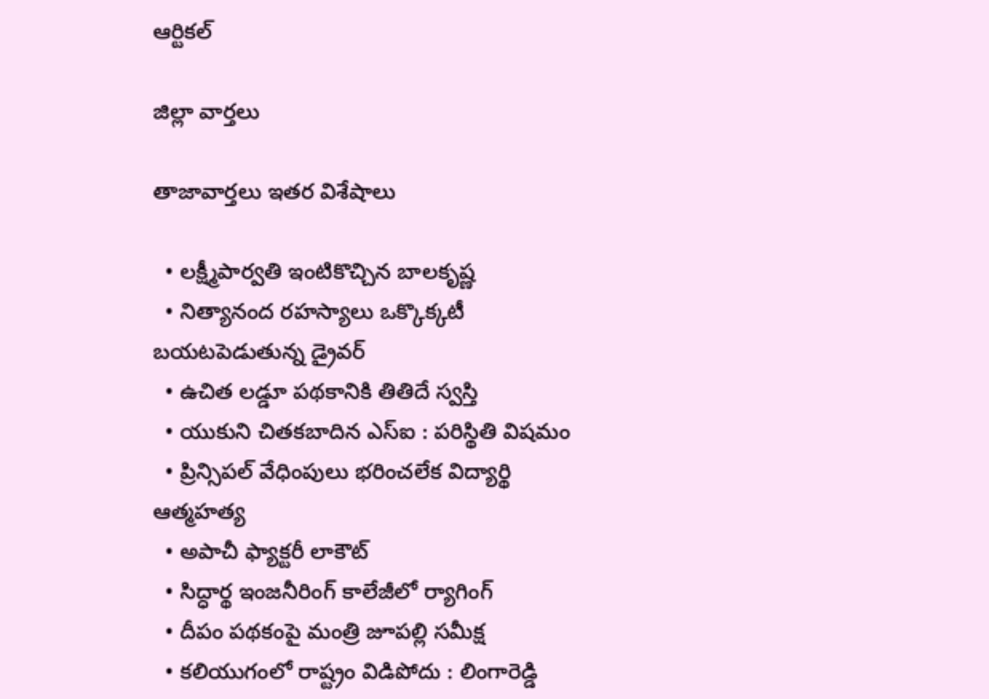ఆర్టికల్

జిల్లా వార్తలు

తాజావార్తలు ఇతర విశేషాలు

  • లక్ష్మీపార్వతి ఇంటికొచ్చిన బాలకృష్ణ
  • నిత్యానంద రహస్యాలు ఒక్కొక్కటీ బయటపెడుతున్న డ్రైవర్‌
  • ఉచిత లడ్డూ పథకానికి తితిదే స్వస్తి
  • యుకుని చితకబాదిన ఎస్‌ఐ : పరిస్థితి విషమం
  • ప్రిన్సిపల్‌ వేధింపులు భరించలేక విద్యార్థి ఆత్మహత్య
  • అపాచీ ఫ్యాక్టరీ లాకౌట్‌
  • సిద్ధార్థ ఇంజనీరింగ్‌ కాలేజీలో ర్యాగింగ్‌
  • దీపం పథకంపై మంత్రి జూపల్లి సమీక్ష
  • కలియుగంలో రాష్ట్రం విడిపోదు : లింగారెడ్డి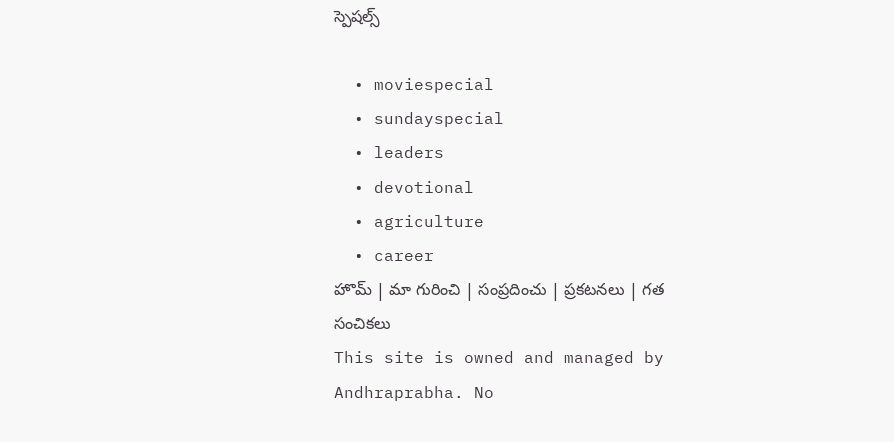స్పెషల్స్

  • moviespecial
  • sundayspecial
  • leaders
  • devotional
  • agriculture
  • career
హొమ్ | మా గురించి | సంప్రదించు | ప్రకటనలు | గత సంచికలు
This site is owned and managed by Andhraprabha. No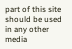part of this site should be used in any other media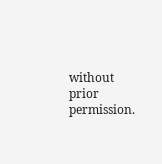without prior permission.